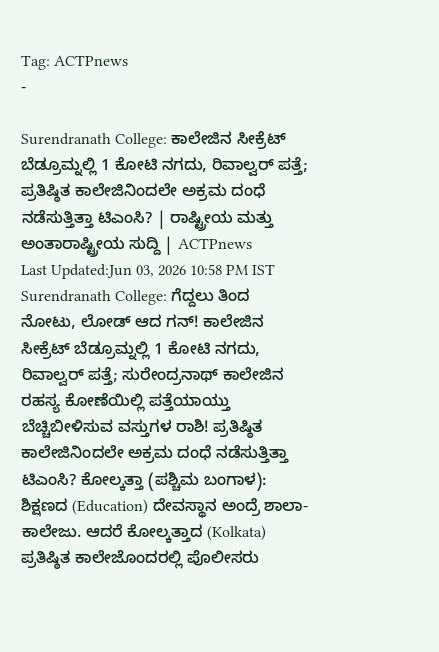Tag: ACTPnews
-

Surendranath College: ಕಾಲೇಜಿನ ಸೀಕ್ರೆಟ್ ಬೆಡ್ರೂಮ್ನಲ್ಲಿ 1 ಕೋಟಿ ನಗದು, ರಿವಾಲ್ವರ್ ಪತ್ತೆ; ಪ್ರತಿಷ್ಠಿತ ಕಾಲೇಜಿನಿಂದಲೇ ಅಕ್ರಮ ದಂಧೆ ನಡೆಸುತ್ತಿತ್ತಾ ಟಿಎಂಸಿ? | ರಾಷ್ಟ್ರೀಯ ಮತ್ತು ಅಂತಾರಾಷ್ಟ್ರೀಯ ಸುದ್ದಿ | ACTPnews
Last Updated:Jun 03, 2026 10:58 PM IST Surendranath College: ಗೆದ್ದಲು ತಿಂದ ನೋಟು, ಲೋಡ್ ಆದ ಗನ್! ಕಾಲೇಜಿನ ಸೀಕ್ರೆಟ್ ಬೆಡ್ರೂಮ್ನಲ್ಲಿ 1 ಕೋಟಿ ನಗದು, ರಿವಾಲ್ವರ್ ಪತ್ತೆ; ಸುರೇಂದ್ರನಾಥ್ ಕಾಲೇಜಿನ ರಹಸ್ಯ ಕೋಣೆಯಿಲ್ಲಿ ಪತ್ತೆಯಾಯ್ತು ಬೆಚ್ಚಿಬೀಳಿಸುವ ವಸ್ತುಗಳ ರಾಶಿ! ಪ್ರತಿಷ್ಠಿತ ಕಾಲೇಜಿನಿಂದಲೇ ಅಕ್ರಮ ದಂಧೆ ನಡೆಸುತ್ತಿತ್ತಾ ಟಿಎಂಸಿ? ಕೋಲ್ಕತ್ತಾ (ಪಶ್ಚಿಮ ಬಂಗಾಳ): ಶಿಕ್ಷಣದ (Education) ದೇವಸ್ಥಾನ ಅಂದ್ರೆ ಶಾಲಾ-ಕಾಲೇಜು. ಆದರೆ ಕೋಲ್ಕತ್ತಾದ (Kolkata) ಪ್ರತಿಷ್ಠಿತ ಕಾಲೇಜೊಂದರಲ್ಲಿ ಪೊಲೀಸರು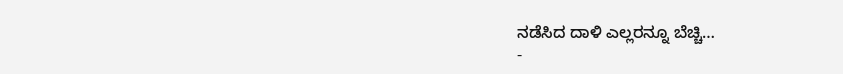ನಡೆಸಿದ ದಾಳಿ ಎಲ್ಲರನ್ನೂ ಬೆಚ್ಚಿ…
-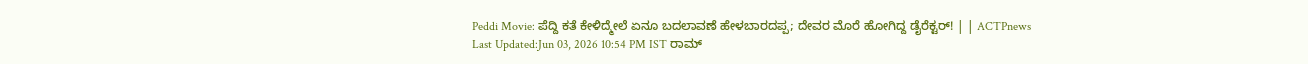Peddi Movie: ಪೆದ್ದಿ ಕತೆ ಕೇಳಿದ್ಮೇಲೆ ಏನೂ ಬದಲಾವಣೆ ಹೇಳಬಾರದಪ್ಪ; ದೇವರ ಮೊರೆ ಹೋಗಿದ್ದ ಡೈರೆಕ್ಟರ್! | | ACTPnews
Last Updated:Jun 03, 2026 10:54 PM IST ರಾಮ್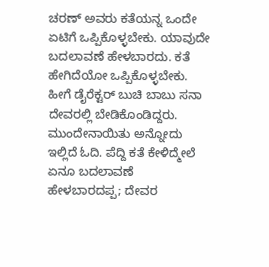ಚರಣ್ ಅವರು ಕತೆಯನ್ನ ಒಂದೇ ಏಟಿಗೆ ಒಪ್ಪಿಕೊಳ್ಳಬೇಕು. ಯಾವುದೇ ಬದಲಾವಣೆ ಹೇಳಬಾರದು. ಕತೆ ಹೇಗಿದೆಯೋ ಒಪ್ಪಿಕೊಳ್ಳಬೇಕು. ಹೀಗೆ ಡೈರೆಕ್ಟರ್ ಬುಚಿ ಬಾಬು ಸನಾ ದೇವರಲ್ಲಿ ಬೇಡಿಕೊಂಡಿದ್ದರು. ಮುಂದೇನಾಯಿತು ಅನ್ನೋದು ಇಲ್ಲಿದೆ ಓದಿ. ಪೆದ್ದಿ ಕತೆ ಕೇಳಿದ್ಮೇಲೆ ಏನೂ ಬದಲಾವಣೆ ಹೇಳಬಾರದಪ್ಪ; ದೇವರ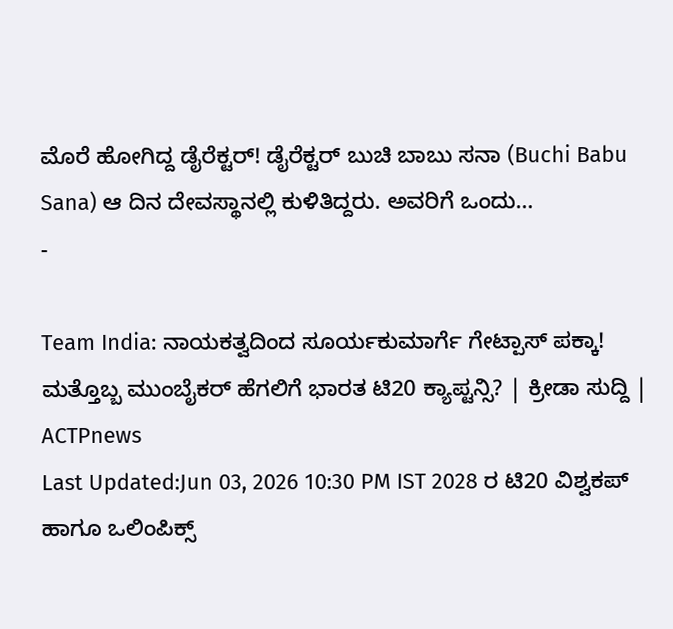ಮೊರೆ ಹೋಗಿದ್ದ ಡೈರೆಕ್ಟರ್! ಡೈರೆಕ್ಟರ್ ಬುಚಿ ಬಾಬು ಸನಾ (Buchi Babu Sana) ಆ ದಿನ ದೇವಸ್ಥಾನಲ್ಲಿ ಕುಳಿತಿದ್ದರು. ಅವರಿಗೆ ಒಂದು…
-

Team India: ನಾಯಕತ್ವದಿಂದ ಸೂರ್ಯಕುಮಾರ್ಗೆ ಗೇಟ್ಪಾಸ್ ಪಕ್ಕಾ! ಮತ್ತೊಬ್ಬ ಮುಂಬೈಕರ್ ಹೆಗಲಿಗೆ ಭಾರತ ಟಿ20 ಕ್ಯಾಪ್ಟನ್ಸಿ? | ಕ್ರೀಡಾ ಸುದ್ದಿ | ACTPnews
Last Updated:Jun 03, 2026 10:30 PM IST 2028 ರ ಟಿ20 ವಿಶ್ವಕಪ್ ಹಾಗೂ ಒಲಿಂಪಿಕ್ಸ್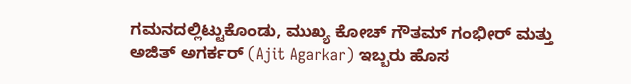ಗಮನದಲ್ಲಿಟ್ಟುಕೊಂಡು, ಮುಖ್ಯ ಕೋಚ್ ಗೌತಮ್ ಗಂಭೀರ್ ಮತ್ತು ಅಜಿತ್ ಅಗರ್ಕರ್ (Ajit Agarkar) ಇಬ್ಬರು ಹೊಸ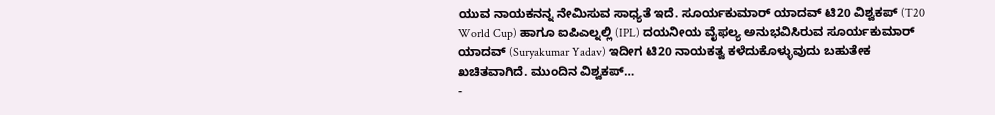ಯುವ ನಾಯಕನನ್ನ ನೇಮಿಸುವ ಸಾಧ್ಯತೆ ಇದೆ. ಸೂರ್ಯಕುಮಾರ್ ಯಾದವ್ ಟಿ20 ವಿಶ್ವಕಪ್ (T20 World Cup) ಹಾಗೂ ಐಪಿಎಲ್ನಲ್ಲಿ (IPL) ದಯನೀಯ ವೈಫಲ್ಯ ಅನುಭವಿಸಿರುವ ಸೂರ್ಯಕುಮಾರ್ ಯಾದವ್ (Suryakumar Yadav) ಇದೀಗ ಟಿ20 ನಾಯಕತ್ವ ಕಳೆದುಕೊಳ್ಳುವುದು ಬಹುತೇಕ ಖಚಿತವಾಗಿದೆ. ಮುಂದಿನ ವಿಶ್ವಕಪ್…
-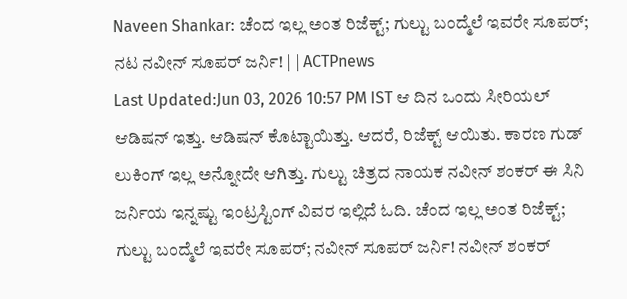Naveen Shankar: ಚೆಂದ ಇಲ್ಲ ಅಂತ ರಿಜೆಕ್ಟ್; ಗುಲ್ಟು ಬಂದ್ಮೆಲೆ ಇವರೇ ಸೂಪರ್; ನಟ ನವೀನ್ ಸೂಪರ್ ಜರ್ನಿ! | | ACTPnews
Last Updated:Jun 03, 2026 10:57 PM IST ಆ ದಿನ ಒಂದು ಸೀರಿಯಲ್ ಆಡಿಷನ್ ಇತ್ತು. ಆಡಿಷನ್ ಕೊಟ್ಟಾಯಿತ್ತು. ಆದರೆ, ರಿಜೆಕ್ಟ್ ಆಯಿತು. ಕಾರಣ ಗುಡ್ ಲುಕಿಂಗ್ ಇಲ್ಲ ಅನ್ನೋದೇ ಆಗಿತ್ತು. ಗುಲ್ಟು ಚಿತ್ರದ ನಾಯಕ ನವೀನ್ ಶಂಕರ್ ಈ ಸಿನಿ ಜರ್ನಿಯ ಇನ್ನಷ್ಟು ಇಂಟ್ರಸ್ಟಿಂಗ್ ವಿವರ ಇಲ್ಲಿದೆ ಓದಿ. ಚೆಂದ ಇಲ್ಲ ಅಂತ ರಿಜೆಕ್ಟ್; ಗುಲ್ಟು ಬಂದ್ಮೆಲೆ ಇವರೇ ಸೂಪರ್; ನವೀನ್ ಸೂಪರ್ ಜರ್ನಿ! ನವೀನ್ ಶಂಕರ್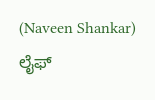(Naveen Shankar) ಲೈಫ್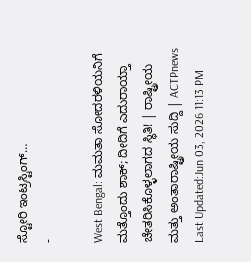ಸ್ಟೋರಿ ಇಂಟ್ರಸ್ಟಿಂಗ್…
-

West Bengal: ಮಮತಾ ಸೋದರಳಿಯನಿಗೆ ಮತ್ತೊಂದು ಶಾಕ್; ದೀದಿಗೆ ಎದುರಾಯ್ತಾ ಚೇತರಿಸಿಕೊಳ್ಳಲಾಗದ ಸ್ಥಿತಿ! | ರಾಷ್ಟ್ರೀಯ ಮತ್ತು ಅಂತಾರಾಷ್ಟ್ರೀಯ ಸುದ್ದಿ | ACTPnews
Last Updated:Jun 03, 2026 11:13 PM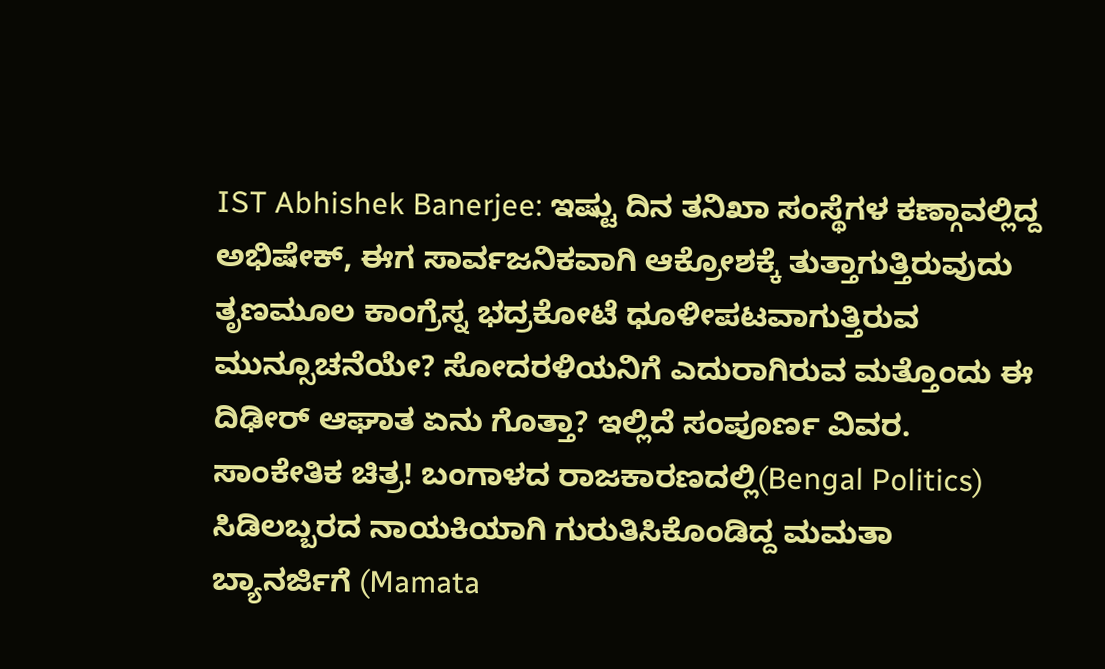IST Abhishek Banerjee: ಇಷ್ಟು ದಿನ ತನಿಖಾ ಸಂಸ್ಥೆಗಳ ಕಣ್ಗಾವಲ್ಲಿದ್ದ ಅಭಿಷೇಕ್, ಈಗ ಸಾರ್ವಜನಿಕವಾಗಿ ಆಕ್ರೋಶಕ್ಕೆ ತುತ್ತಾಗುತ್ತಿರುವುದು ತೃಣಮೂಲ ಕಾಂಗ್ರೆಸ್ನ ಭದ್ರಕೋಟೆ ಧೂಳೀಪಟವಾಗುತ್ತಿರುವ ಮುನ್ಸೂಚನೆಯೇ? ಸೋದರಳಿಯನಿಗೆ ಎದುರಾಗಿರುವ ಮತ್ತೊಂದು ಈ ದಿಢೀರ್ ಆಘಾತ ಏನು ಗೊತ್ತಾ? ಇಲ್ಲಿದೆ ಸಂಪೂರ್ಣ ವಿವರ. ಸಾಂಕೇತಿಕ ಚಿತ್ರ! ಬಂಗಾಳದ ರಾಜಕಾರಣದಲ್ಲಿ(Bengal Politics) ಸಿಡಿಲಬ್ಬರದ ನಾಯಕಿಯಾಗಿ ಗುರುತಿಸಿಕೊಂಡಿದ್ದ ಮಮತಾ ಬ್ಯಾನರ್ಜಿಗೆ (Mamata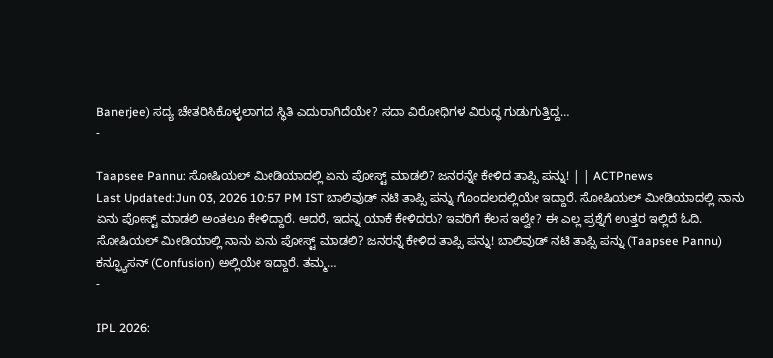Banerjee) ಸದ್ಯ ಚೇತರಿಸಿಕೊಳ್ಳಲಾಗದ ಸ್ಥಿತಿ ಎದುರಾಗಿದೆಯೇ? ಸದಾ ವಿರೋಧಿಗಳ ವಿರುದ್ಧ ಗುಡುಗುತ್ತಿದ್ದ…
-

Taapsee Pannu: ಸೋಷಿಯಲ್ ಮೀಡಿಯಾದಲ್ಲಿ ಏನು ಪೋಸ್ಟ್ ಮಾಡಲಿ? ಜನರನ್ನೇ ಕೇಳಿದ ತಾಪ್ಸಿ ಪನ್ನು! | | ACTPnews
Last Updated:Jun 03, 2026 10:57 PM IST ಬಾಲಿವುಡ್ ನಟಿ ತಾಪ್ಸಿ ಪನ್ನು ಗೊಂದಲದಲ್ಲಿಯೇ ಇದ್ದಾರೆ. ಸೋಷಿಯಲ್ ಮೀಡಿಯಾದಲ್ಲಿ ನಾನು ಏನು ಪೋಸ್ಟ್ ಮಾಡಲಿ ಅಂತಲೂ ಕೇಳಿದ್ದಾರೆ. ಆದರೆ, ಇದನ್ನ ಯಾಕೆ ಕೇಳಿದರು? ಇವರಿಗೆ ಕೆಲಸ ಇಲ್ವೇ? ಈ ಎಲ್ಲ ಪ್ರಶ್ನೆಗೆ ಉತ್ತರ ಇಲ್ಲಿದೆ ಓದಿ. ಸೋಷಿಯಲ್ ಮೀಡಿಯಾಲ್ಲಿ ನಾನು ಏನು ಪೋಸ್ಟ್ ಮಾಡಲಿ? ಜನರನ್ನೆ ಕೇಳಿದ ತಾಪ್ಸಿ ಪನ್ನು! ಬಾಲಿವುಡ್ ನಟಿ ತಾಪ್ಸಿ ಪನ್ನು (Taapsee Pannu) ಕನ್ಫ್ಯೂಸನ್ (Confusion) ಅಲ್ಲಿಯೇ ಇದ್ದಾರೆ. ತಮ್ಮ…
-

IPL 2026: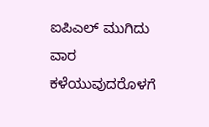ಐಪಿಎಲ್ ಮುಗಿದು ವಾರ ಕಳೆಯುವುದರೊಳಗೆ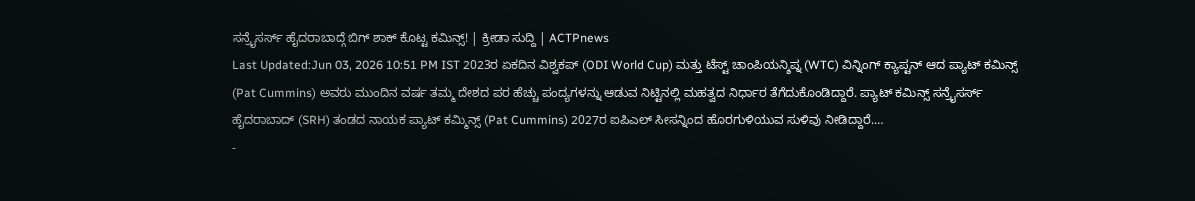ಸನ್ರೈಸರ್ಸ್ ಹೈದರಾಬಾದ್ಗೆ ಬಿಗ್ ಶಾಕ್ ಕೊಟ್ಟ ಕಮಿನ್ಸ್! | ಕ್ರೀಡಾ ಸುದ್ದಿ | ACTPnews
Last Updated:Jun 03, 2026 10:51 PM IST 2023ರ ಏಕದಿನ ವಿಶ್ವಕಪ್ (ODI World Cup) ಮತ್ತು ಟೆಸ್ಟ್ ಚಾಂಪಿಯನ್ಶಿಪ್ನ (WTC) ವಿನ್ನಿಂಗ್ ಕ್ಯಾಪ್ಟನ್ ಆದ ಪ್ಯಾಟ್ ಕಮಿನ್ಸ್ (Pat Cummins) ಅವರು ಮುಂದಿನ ವರ್ಷ ತಮ್ಮ ದೇಶದ ಪರ ಹೆಚ್ಚು ಪಂದ್ಯಗಳನ್ನು ಆಡುವ ನಿಟ್ಟಿನಲ್ಲಿ ಮಹತ್ವದ ನಿರ್ಧಾರ ತೆಗೆದುಕೊಂಡಿದ್ದಾರೆ. ಪ್ಯಾಟ್ ಕಮಿನ್ಸ್ ಸನ್ರೈಸರ್ಸ್ ಹೈದರಾಬಾದ್ (SRH) ತಂಡದ ನಾಯಕ ಪ್ಯಾಟ್ ಕಮ್ಮಿನ್ಸ್ (Pat Cummins) 2027ರ ಐಪಿಎಲ್ ಸೀಸನ್ನಿಂದ ಹೊರಗುಳಿಯುವ ಸುಳಿವು ನೀಡಿದ್ದಾರೆ.…
-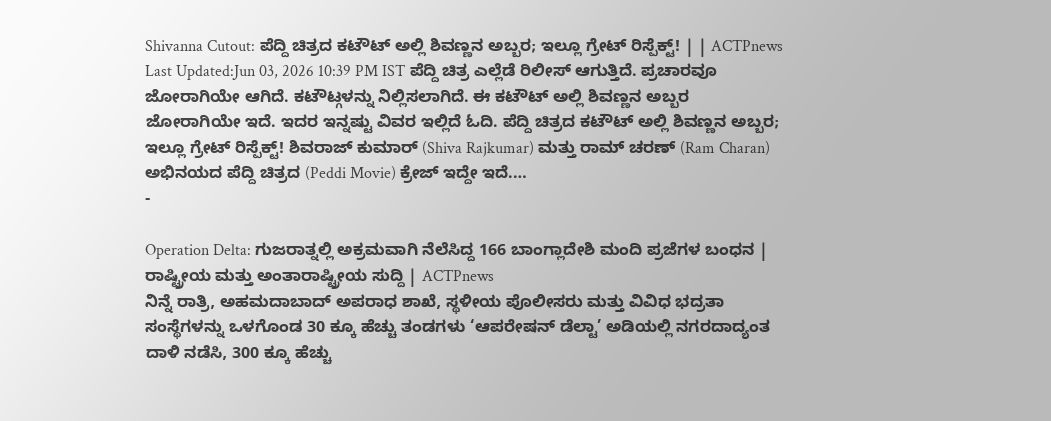Shivanna Cutout: ಪೆದ್ದಿ ಚಿತ್ರದ ಕಟೌಟ್ ಅಲ್ಲಿ ಶಿವಣ್ಣನ ಅಬ್ಬರ; ಇಲ್ಲೂ ಗ್ರೇಟ್ ರಿಸ್ಪೆಕ್ಟ್! | | ACTPnews
Last Updated:Jun 03, 2026 10:39 PM IST ಪೆದ್ದಿ ಚಿತ್ರ ಎಲ್ಲೆಡೆ ರಿಲೀಸ್ ಆಗುತ್ತಿದೆ. ಪ್ರಚಾರವೂ ಜೋರಾಗಿಯೇ ಆಗಿದೆ. ಕಟೌಟ್ಗಳನ್ನು ನಿಲ್ಲಿಸಲಾಗಿದೆ. ಈ ಕಟೌಟ್ ಅಲ್ಲಿ ಶಿವಣ್ಣನ ಅಬ್ಬರ ಜೋರಾಗಿಯೇ ಇದೆ. ಇದರ ಇನ್ನಷ್ಟು ವಿವರ ಇಲ್ಲಿದೆ ಓದಿ. ಪೆದ್ದಿ ಚಿತ್ರದ ಕಟೌಟ್ ಅಲ್ಲಿ ಶಿವಣ್ಣನ ಅಬ್ಬರ; ಇಲ್ಲೂ ಗ್ರೇಟ್ ರಿಸ್ಪೆಕ್ಟ್! ಶಿವರಾಜ್ ಕುಮಾರ್ (Shiva Rajkumar) ಮತ್ತು ರಾಮ್ ಚರಣ್ (Ram Charan) ಅಭಿನಯದ ಪೆದ್ದಿ ಚಿತ್ರದ (Peddi Movie) ಕ್ರೇಜ್ ಇದ್ದೇ ಇದೆ.…
-

Operation Delta: ಗುಜರಾತ್ನಲ್ಲಿ ಅಕ್ರಮವಾಗಿ ನೆಲೆಸಿದ್ದ 166 ಬಾಂಗ್ಲಾದೇಶಿ ಮಂದಿ ಪ್ರಜೆಗಳ ಬಂಧನ | ರಾಷ್ಟ್ರೀಯ ಮತ್ತು ಅಂತಾರಾಷ್ಟ್ರೀಯ ಸುದ್ದಿ | ACTPnews
ನಿನ್ನೆ ರಾತ್ರಿ, ಅಹಮದಾಬಾದ್ ಅಪರಾಧ ಶಾಖೆ, ಸ್ಥಳೀಯ ಪೊಲೀಸರು ಮತ್ತು ವಿವಿಧ ಭದ್ರತಾ ಸಂಸ್ಥೆಗಳನ್ನು ಒಳಗೊಂಡ 30 ಕ್ಕೂ ಹೆಚ್ಚು ತಂಡಗಳು ‘ಆಪರೇಷನ್ ಡೆಲ್ಟಾ’ ಅಡಿಯಲ್ಲಿ ನಗರದಾದ್ಯಂತ ದಾಳಿ ನಡೆಸಿ, 300 ಕ್ಕೂ ಹೆಚ್ಚು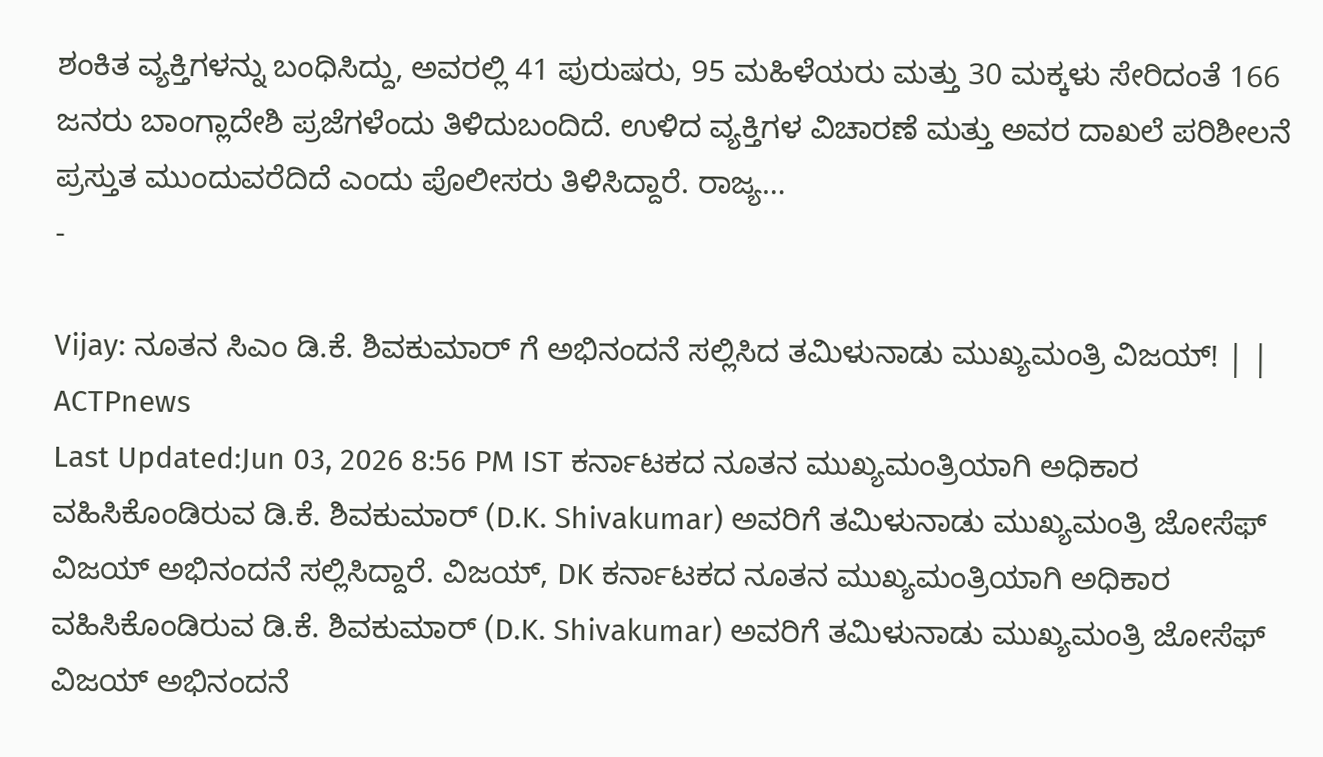ಶಂಕಿತ ವ್ಯಕ್ತಿಗಳನ್ನು ಬಂಧಿಸಿದ್ದು, ಅವರಲ್ಲಿ 41 ಪುರುಷರು, 95 ಮಹಿಳೆಯರು ಮತ್ತು 30 ಮಕ್ಕಳು ಸೇರಿದಂತೆ 166 ಜನರು ಬಾಂಗ್ಲಾದೇಶಿ ಪ್ರಜೆಗಳೆಂದು ತಿಳಿದುಬಂದಿದೆ. ಉಳಿದ ವ್ಯಕ್ತಿಗಳ ವಿಚಾರಣೆ ಮತ್ತು ಅವರ ದಾಖಲೆ ಪರಿಶೀಲನೆ ಪ್ರಸ್ತುತ ಮುಂದುವರೆದಿದೆ ಎಂದು ಪೊಲೀಸರು ತಿಳಿಸಿದ್ದಾರೆ. ರಾಜ್ಯ…
-

Vijay: ನೂತನ ಸಿಎಂ ಡಿ.ಕೆ. ಶಿವಕುಮಾರ್ ಗೆ ಅಭಿನಂದನೆ ಸಲ್ಲಿಸಿದ ತಮಿಳುನಾಡು ಮುಖ್ಯಮಂತ್ರಿ ವಿಜಯ್! | | ACTPnews
Last Updated:Jun 03, 2026 8:56 PM IST ಕರ್ನಾಟಕದ ನೂತನ ಮುಖ್ಯಮಂತ್ರಿಯಾಗಿ ಅಧಿಕಾರ ವಹಿಸಿಕೊಂಡಿರುವ ಡಿ.ಕೆ. ಶಿವಕುಮಾರ್ (D.K. Shivakumar) ಅವರಿಗೆ ತಮಿಳುನಾಡು ಮುಖ್ಯಮಂತ್ರಿ ಜೋಸೆಫ್ ವಿಜಯ್ ಅಭಿನಂದನೆ ಸಲ್ಲಿಸಿದ್ದಾರೆ. ವಿಜಯ್, DK ಕರ್ನಾಟಕದ ನೂತನ ಮುಖ್ಯಮಂತ್ರಿಯಾಗಿ ಅಧಿಕಾರ ವಹಿಸಿಕೊಂಡಿರುವ ಡಿ.ಕೆ. ಶಿವಕುಮಾರ್ (D.K. Shivakumar) ಅವರಿಗೆ ತಮಿಳುನಾಡು ಮುಖ್ಯಮಂತ್ರಿ ಜೋಸೆಫ್ ವಿಜಯ್ ಅಭಿನಂದನೆ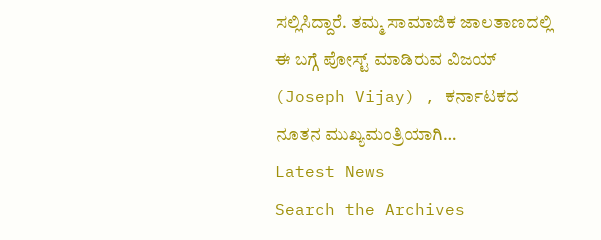ಸಲ್ಲಿಸಿದ್ದಾರೆ. ತಮ್ಮ ಸಾಮಾಜಿಕ ಜಾಲತಾಣದಲ್ಲಿ ಈ ಬಗ್ಗೆ ಪೋಸ್ಟ್ ಮಾಡಿರುವ ವಿಜಯ್ (Joseph Vijay) , ಕರ್ನಾಟಕದ ನೂತನ ಮುಖ್ಯಮಂತ್ರಿಯಾಗಿ…
Latest News
Search the Archives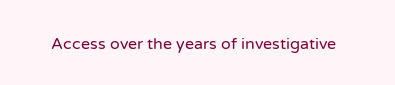Access over the years of investigative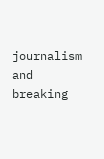journalism and breaking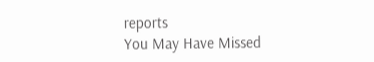reports
You May Have Missed